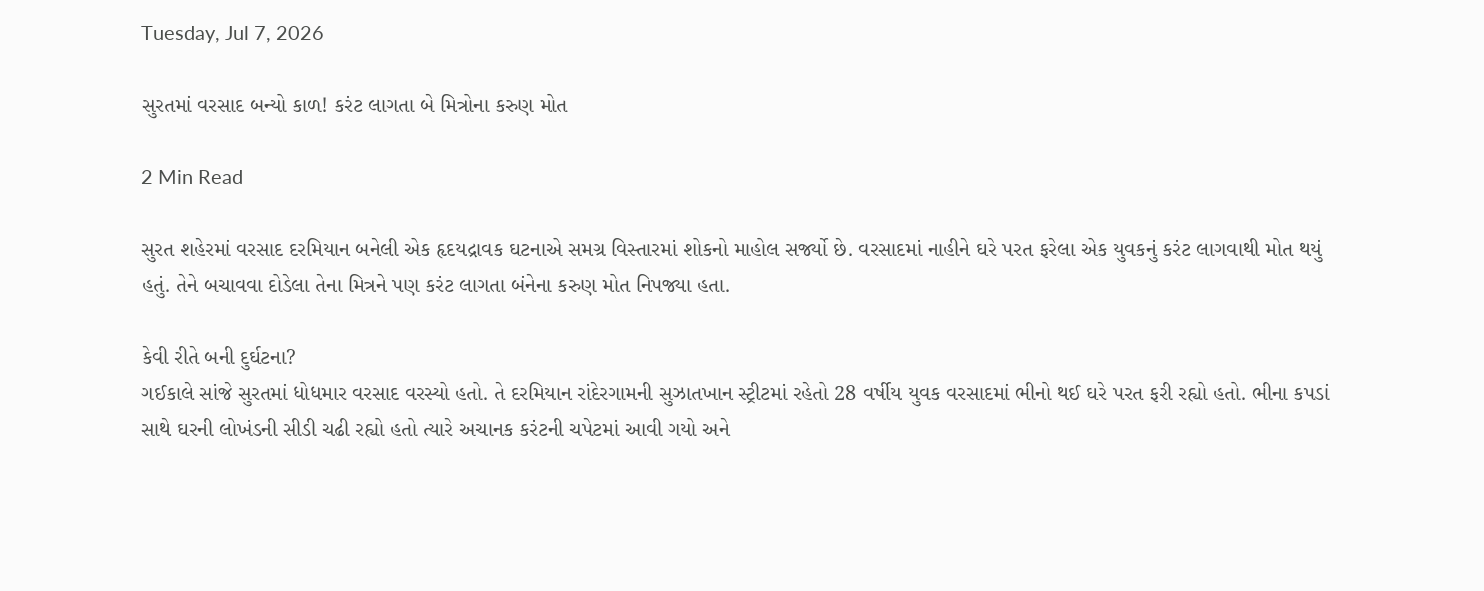Tuesday, Jul 7, 2026

સુરતમાં વરસાદ બન્યો કાળ! કરંટ લાગતા બે મિત્રોના કરુણ મોત

2 Min Read

સુરત શહેરમાં વરસાદ દરમિયાન બનેલી એક હૃદયદ્રાવક ઘટનાએ સમગ્ર વિસ્તારમાં શોકનો માહોલ સર્જ્યો છે. વરસાદમાં નાહીને ઘરે પરત ફરેલા એક યુવકનું કરંટ લાગવાથી મોત થયું હતું. તેને બચાવવા દોડેલા તેના મિત્રને પણ કરંટ લાગતા બંનેના કરુણ મોત નિપજ્યા હતા.

કેવી રીતે બની દુર્ઘટના?
ગઈકાલે સાંજે સુરતમાં ધોધમાર વરસાદ વરસ્યો હતો. તે દરમિયાન રાંદેરગામની સુઝાતખાન સ્ટ્રીટમાં રહેતો 28 વર્ષીય યુવક વરસાદમાં ભીનો થઈ ઘરે પરત ફરી રહ્યો હતો. ભીના કપડાં સાથે ઘરની લોખંડની સીડી ચઢી રહ્યો હતો ત્યારે અચાનક કરંટની ચપેટમાં આવી ગયો અને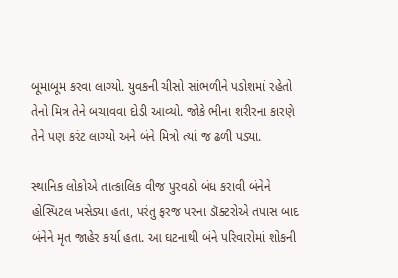બૂમાબૂમ કરવા લાગ્યો. યુવકની ચીસો સાંભળીને પડોશમાં રહેતો તેનો મિત્ર તેને બચાવવા દોડી આવ્યો. જોકે ભીના શરીરના કારણે તેને પણ કરંટ લાગ્યો અને બંને મિત્રો ત્યાં જ ઢળી પડ્યા.

સ્થાનિક લોકોએ તાત્કાલિક વીજ પુરવઠો બંધ કરાવી બંનેને હોસ્પિટલ ખસેડ્યા હતા, પરંતુ ફરજ પરના ડૉક્ટરોએ તપાસ બાદ બંનેને મૃત જાહેર કર્યા હતા. આ ઘટનાથી બંને પરિવારોમાં શોકની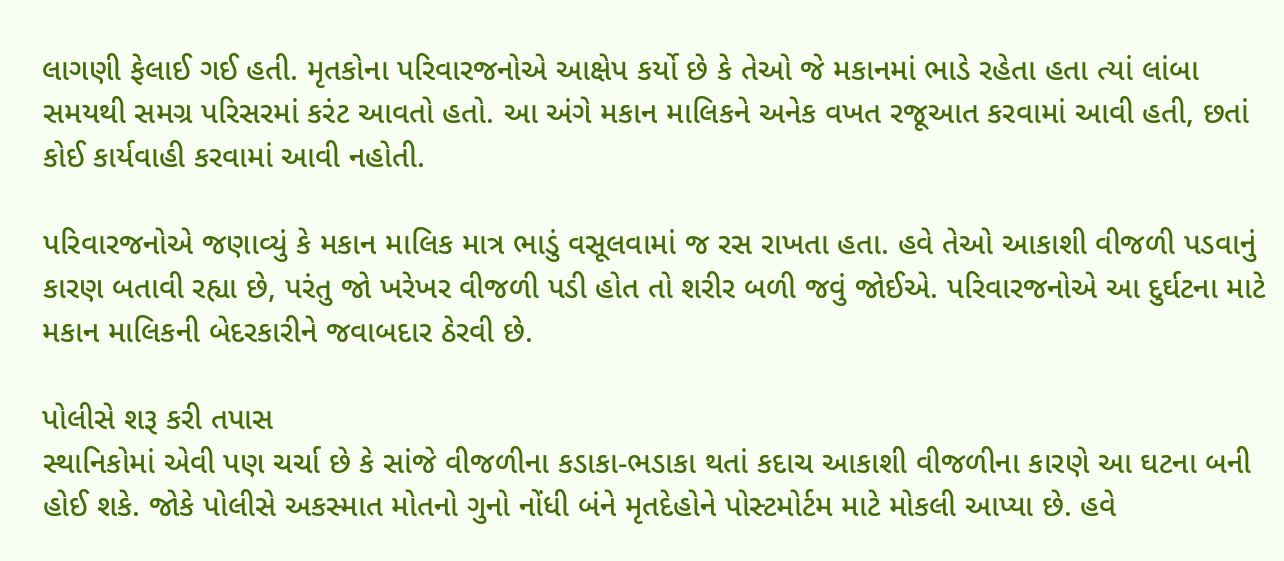લાગણી ફેલાઈ ગઈ હતી. મૃતકોના પરિવારજનોએ આક્ષેપ કર્યો છે કે તેઓ જે મકાનમાં ભાડે રહેતા હતા ત્યાં લાંબા સમયથી સમગ્ર પરિસરમાં કરંટ આવતો હતો. આ અંગે મકાન માલિકને અનેક વખત રજૂઆત કરવામાં આવી હતી, છતાં કોઈ કાર્યવાહી કરવામાં આવી નહોતી.

પરિવારજનોએ જણાવ્યું કે મકાન માલિક માત્ર ભાડું વસૂલવામાં જ રસ રાખતા હતા. હવે તેઓ આકાશી વીજળી પડવાનું કારણ બતાવી રહ્યા છે, પરંતુ જો ખરેખર વીજળી પડી હોત તો શરીર બળી જવું જોઈએ. પરિવારજનોએ આ દુર્ઘટના માટે મકાન માલિકની બેદરકારીને જવાબદાર ઠેરવી છે.

પોલીસે શરૂ કરી તપાસ
સ્થાનિકોમાં એવી પણ ચર્ચા છે કે સાંજે વીજળીના કડાકા-ભડાકા થતાં કદાચ આકાશી વીજળીના કારણે આ ઘટના બની હોઈ શકે. જોકે પોલીસે અકસ્માત મોતનો ગુનો નોંધી બંને મૃતદેહોને પોસ્ટમોર્ટમ માટે મોકલી આપ્યા છે. હવે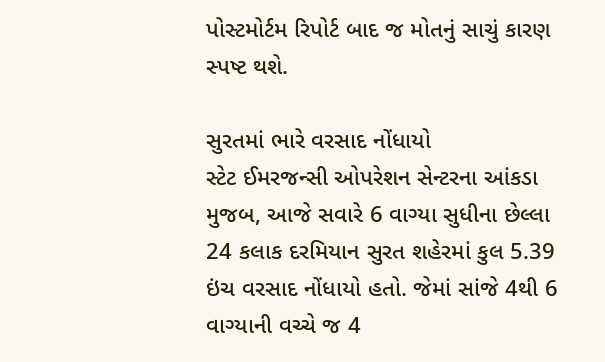પોસ્ટમોર્ટમ રિપોર્ટ બાદ જ મોતનું સાચું કારણ સ્પષ્ટ થશે.

સુરતમાં ભારે વરસાદ નોંધાયો
સ્ટેટ ઈમરજન્સી ઓપરેશન સેન્ટરના આંકડા મુજબ, આજે સવારે 6 વાગ્યા સુધીના છેલ્લા 24 કલાક દરમિયાન સુરત શહેરમાં કુલ 5.39 ઇંચ વરસાદ નોંધાયો હતો. જેમાં સાંજે 4થી 6 વાગ્યાની વચ્ચે જ 4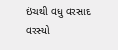ઇંચથી વધુ વરસાદ વરસ્યો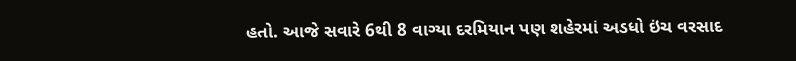હતો. આજે સવારે 6થી 8 વાગ્યા દરમિયાન પણ શહેરમાં અડધો ઇંચ વરસાદ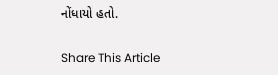નોંધાયો હતો.

Share This Article